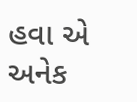હવા એ અનેક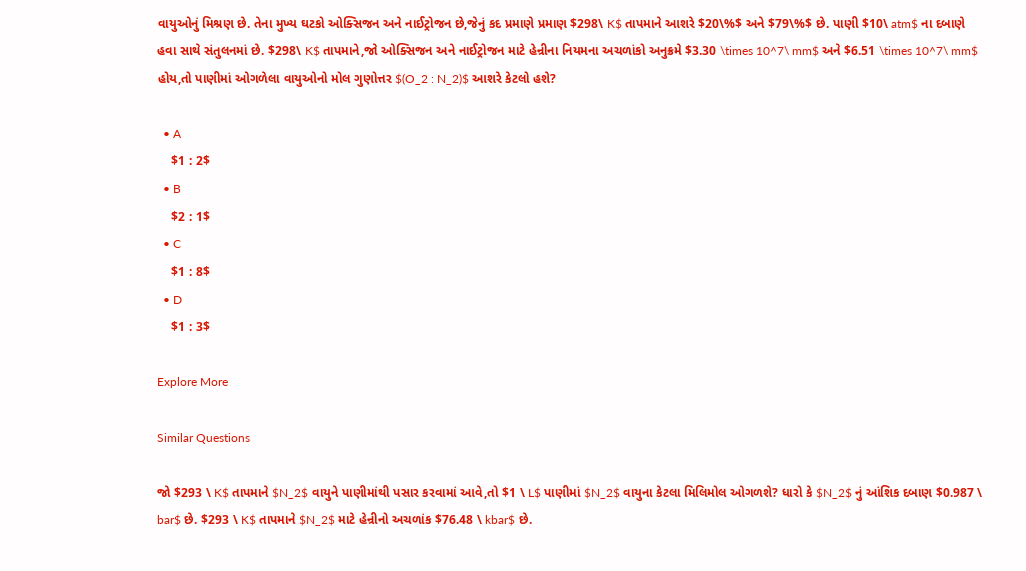વાયુઓનું મિશ્રણ છે. તેના મુખ્ય ઘટકો ઓક્સિજન અને નાઈટ્રોજન છે,જેનું કદ પ્રમાણે પ્રમાણ $298\ K$ તાપમાને આશરે $20\%$ અને $79\%$ છે. પાણી $10\ atm$ ના દબાણે હવા સાથે સંતુલનમાં છે. $298\ K$ તાપમાને,જો ઓક્સિજન અને નાઈટ્રોજન માટે હેન્રીના નિયમના અચળાંકો અનુક્રમે $3.30 \times 10^7\ mm$ અને $6.51 \times 10^7\ mm$ હોય,તો પાણીમાં ઓગળેલા વાયુઓનો મોલ ગુણોત્તર $(O_2 : N_2)$ આશરે કેટલો હશે?

  • A
    $1 : 2$
  • B
    $2 : 1$
  • C
    $1 : 8$
  • D
    $1 : 3$

Explore More

Similar Questions

જો $293 \ K$ તાપમાને $N_2$ વાયુને પાણીમાંથી પસાર કરવામાં આવે,તો $1 \ L$ પાણીમાં $N_2$ વાયુના કેટલા મિલિમોલ ઓગળશે? ધારો કે $N_2$ નું આંશિક દબાણ $0.987 \ bar$ છે. $293 \ K$ તાપમાને $N_2$ માટે હેન્રીનો અચળાંક $76.48 \ kbar$ છે.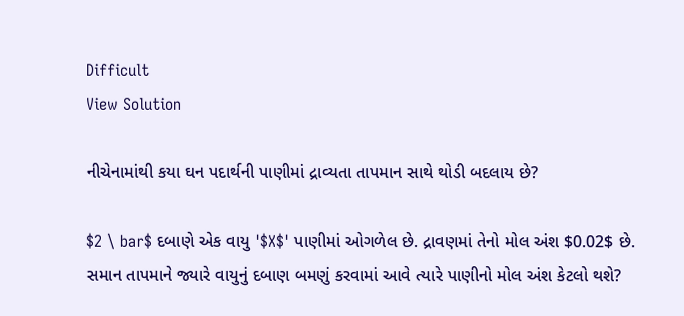Difficult
View Solution

નીચેનામાંથી કયા ઘન પદાર્થની પાણીમાં દ્રાવ્યતા તાપમાન સાથે થોડી બદલાય છે?

$2 \ bar$ દબાણે એક વાયુ '$X$' પાણીમાં ઓગળેલ છે. દ્રાવણમાં તેનો મોલ અંશ $0.02$ છે. સમાન તાપમાને જ્યારે વાયુનું દબાણ બમણું કરવામાં આવે ત્યારે પાણીનો મોલ અંશ કેટલો થશે?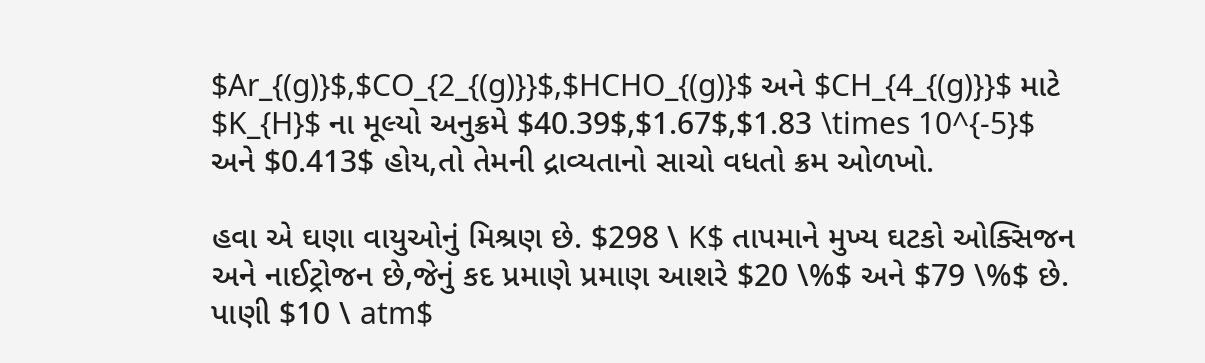$Ar_{(g)}$,$CO_{2_{(g)}}$,$HCHO_{(g)}$ અને $CH_{4_{(g)}}$ માટે $K_{H}$ ના મૂલ્યો અનુક્રમે $40.39$,$1.67$,$1.83 \times 10^{-5}$ અને $0.413$ હોય,તો તેમની દ્રાવ્યતાનો સાચો વધતો ક્રમ ઓળખો.

હવા એ ઘણા વાયુઓનું મિશ્રણ છે. $298 \ K$ તાપમાને મુખ્ય ઘટકો ઓક્સિજન અને નાઈટ્રોજન છે,જેનું કદ પ્રમાણે પ્રમાણ આશરે $20 \%$ અને $79 \%$ છે. પાણી $10 \ atm$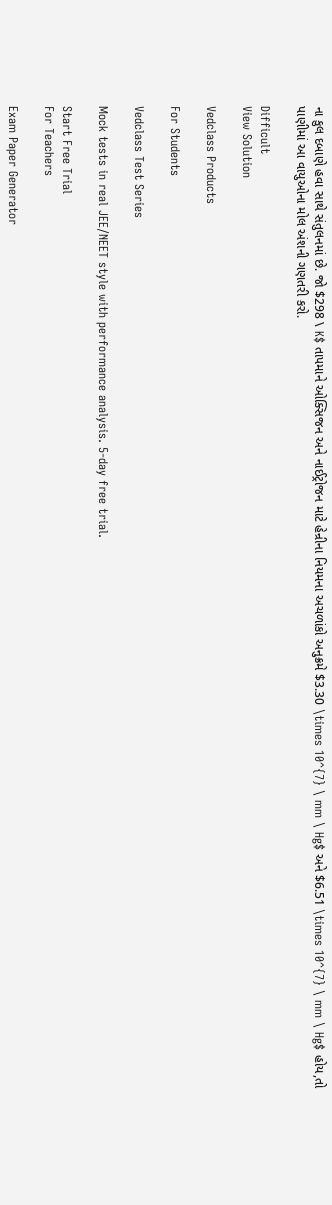ના કુલ દબાણે હવા સાથે સંતુલનમાં છે. જો $298 \ K$ તાપમાને ઓક્સિજન અને નાઈટ્રોજન માટે હેન્રીના નિયમના અચળાંકો અનુક્રમે $3.30 \times 10^{7} \ mm \ Hg$ અને $6.51 \times 10^{7} \ mm \ Hg$ હોય,તો પાણીમાં આ વાયુઓના મોલ અંશની ગણતરી કરો.

Difficult
View Solution

Vedclass Products

For Students

Vedclass Test Series

Mock tests in real JEE/NEET style with performance analysis. 5-day free trial.

Start Free Trial
For Teachers

Exam Paper Generator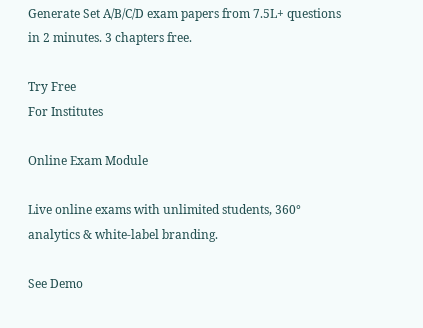Generate Set A/B/C/D exam papers from 7.5L+ questions in 2 minutes. 3 chapters free.

Try Free
For Institutes

Online Exam Module

Live online exams with unlimited students, 360° analytics & white-label branding.

See Demo